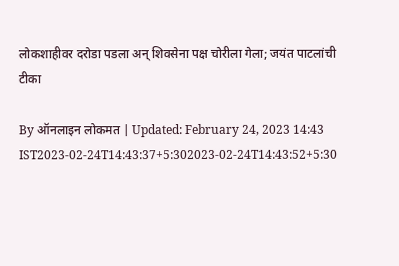लोकशाहीवर दरोडा पडला अन् शिवसेना पक्ष चोरीला गेला; जयंत पाटलांची टीका

By ऑनलाइन लोकमत | Updated: February 24, 2023 14:43 IST2023-02-24T14:43:37+5:302023-02-24T14:43:52+5:30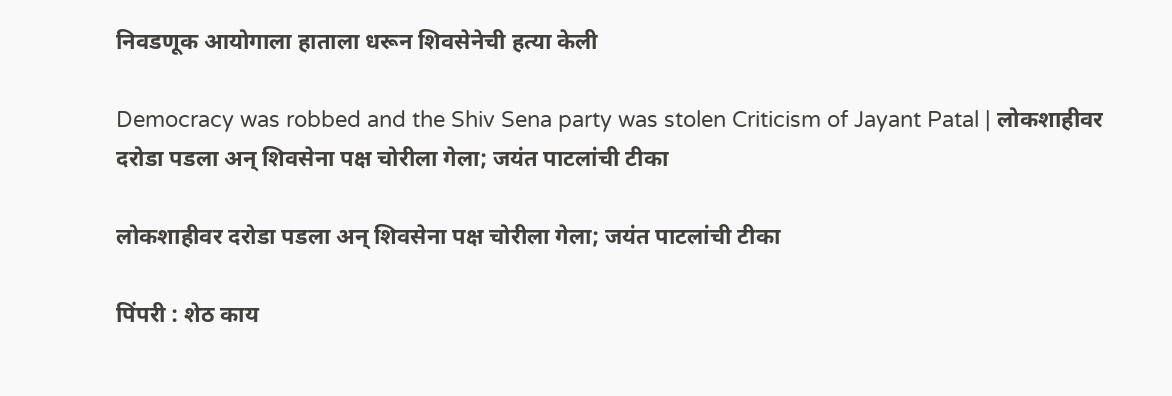निवडणूक आयोगाला हाताला धरून शिवसेनेची हत्या केली

Democracy was robbed and the Shiv Sena party was stolen Criticism of Jayant Patal | लोकशाहीवर दरोडा पडला अन् शिवसेना पक्ष चोरीला गेला; जयंत पाटलांची टीका

लोकशाहीवर दरोडा पडला अन् शिवसेना पक्ष चोरीला गेला; जयंत पाटलांची टीका

पिंपरी : शेठ काय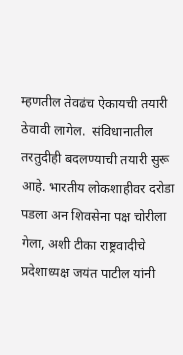म्हणतील तेवढंच ऐकायची तयारी ठेवावी लागेल.  संविधानातील तरतुदीही बदलण्याची तयारी सुरू आहे. भारतीय लोकशाहीवर दरोडा पडला अन शिवसेना पक्ष चोरीला गेला, अशी टीका राष्ट्रवादीचे प्रदेशाध्यक्ष जयंत पाटील यांनी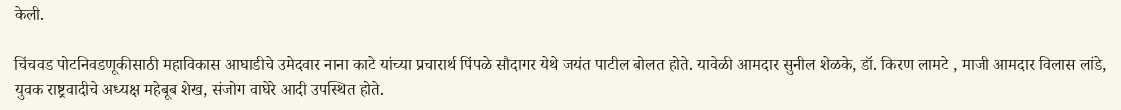केली.

चिंचवड पोटनिवडणूकीसाठी महाविकास आघाडीचे उमेदवार नाना काटे यांच्या प्रचारार्थ पिंपळे सौदागर येथे जयंत पाटील बोलत होते. यावेळी आमदार सुनील शेळके, डॉ. किरण लामटे , माजी आमदार विलास लांडे, युवक राष्ट्रवादीचे अध्यक्ष महेबूब शेख, संजोग वाघेरे आदी उपस्थित होते.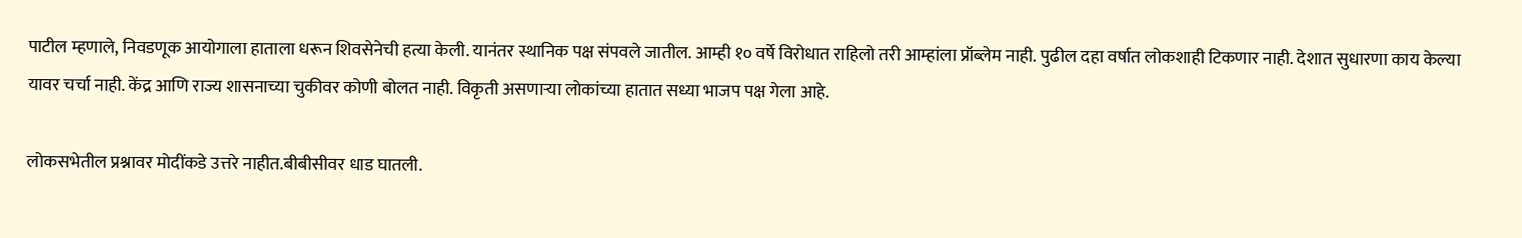पाटील म्हणाले, निवडणूक आयोगाला हाताला धरून शिवसेनेची हत्या केली. यानंतर स्थानिक पक्ष संपवले जातील. आम्ही १० वर्षे विरोधात राहिलो तरी आम्हांला प्रॉब्लेम नाही. पुढील दहा वर्षात लोकशाही टिकणार नाही. देशात सुधारणा काय केल्या यावर चर्चा नाही. केंद्र आणि राज्य शासनाच्या चुकीवर कोणी बोलत नाही. विकृती असणाऱ्या लोकांच्या हातात सध्या भाजप पक्ष गेला आहे.

लोकसभेतील प्रश्नावर मोदींकडे उत्तरे नाहीत.बीबीसीवर धाड घातली.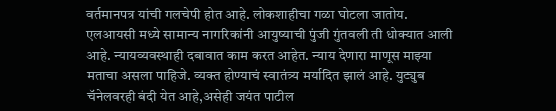वर्तमानपत्र यांची गलचेपी होत आहे. लोकशाहीचा गळा घोटला जातोय. एलआयसी मध्ये सामान्य नागरिकांनी आयुष्याची पुंजी गुंतवली ती धोक्यात आली आहे. न्यायव्यवस्थाही दबावात काम करत आहेत. न्याय देणारा माणूस माझ्या मताचा असला पाहिजे. व्यक्त होण्याचं स्वातंत्र्य मर्यादित झालं आहे. युट्युब चॅनेलवरही बंदी येत आहे,असेही जयंत पाटील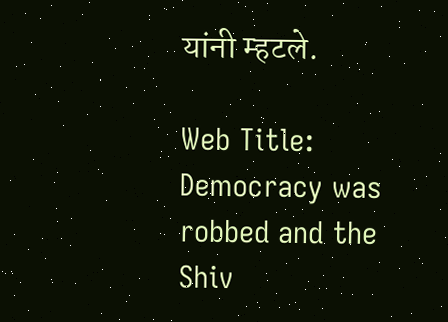यांनी म्हटले.

Web Title: Democracy was robbed and the Shiv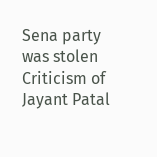Sena party was stolen Criticism of Jayant Patal